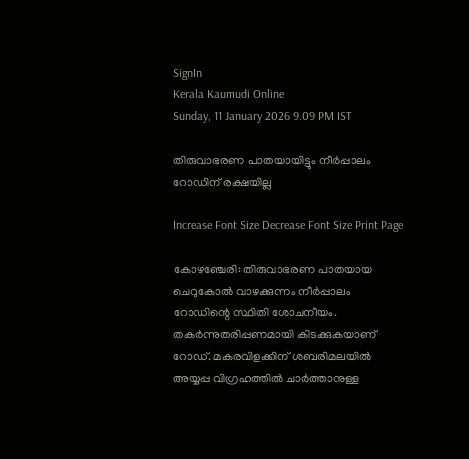SignIn
Kerala Kaumudi Online
Sunday, 11 January 2026 9.09 PM IST

തിരുവാഭരണ പാതയായിട്ടും നീർപ്പാലം റോഡിന് രക്ഷയില്ല

Increase Font Size Decrease Font Size Print Page

കോഴഞ്ചേരി: തിരുവാഭരണ പാതയായ ചെറുകോൽ വാഴക്കുന്നം നീർപ്പാലം റോഡിന്റെ സ്ഥിതി ശോചനീയം. തകർന്നുതരിപ്പണമായി കിടക്കുകയാണ് റോഡ്. മകരവിളക്കിന് ശബരിമലയിൽ അയ്യപ്പ വിഗ്രഹത്തിൽ ചാർത്താനുള്ള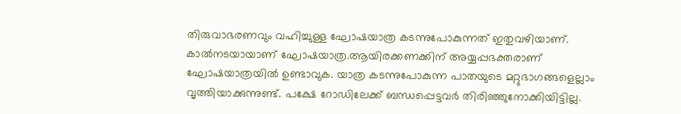തിരുവാഭരണവും വഹിച്ചുള്ള ഘോഷയാത്ര കടന്നുപോകുന്നത് ഇതുവഴിയാണ്. കാൽനടയായാണ് ഘോഷയാത്ര.ആയിരക്കണക്കിന് അയ്യപ്പഭക്തരാണ് ഘോഷയാത്രയിൽ ഉണ്ടാവുക. യാത്ര കടന്നുപോകുന്ന പാതയുടെ മറ്റുഭാഗങ്ങളെല്ലാം വൃത്തിയാക്കുന്നുണ്ട്. പക്ഷേ റോഡിലേക്ക് ബന്ധപ്പെട്ടവർ തിരി‌ഞ്ഞുനോക്കിയിട്ടില്ല.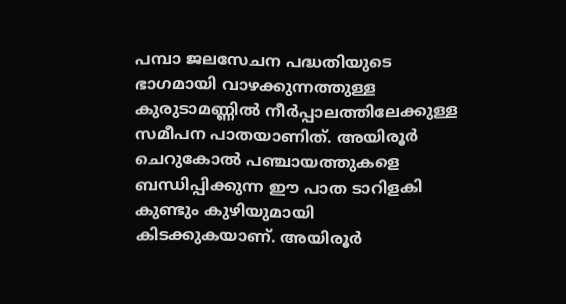പമ്പാ ജലസേചന പദ്ധതിയുടെ ഭാഗമായി വാഴക്കുന്നത്തുള്ള കുരുടാമണ്ണിൽ നീർപ്പാലത്തിലേക്കുള്ള സമീപന പാതയാണിത്. അയിരൂർ ചെറുകോൽ പഞ്ചായത്തുകളെ ബന്ധിപ്പിക്കുന്ന ഈ പാത ടാറിളകി കുണ്ടും കുഴിയുമായി കിടക്കുകയാണ്. അയിരൂർ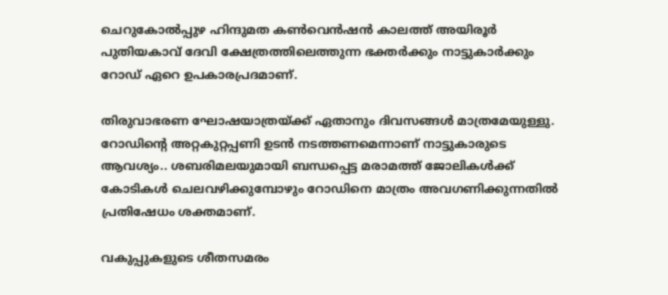ചെറുകോൽപ്പുഴ ഹിന്ദുമത കൺവെൻഷൻ കാലത്ത് അയിരൂർ പുതിയകാവ് ദേവി ക്ഷേത്രത്തിലെത്തുന്ന ഭക്തർക്കും നാട്ടുകാർക്കും റോഡ് ഏറെ ഉപകാരപ്രദമാണ്.

തിരുവാഭരണ ഘോഷയാത്രയ്ക്ക് ഏതാനും ദിവസങ്ങൾ മാത്രമേയുള്ളു. റോഡിന്റെ അറ്റകുറ്റപ്പണി ഉടൻ നടത്തണമെന്നാണ് നാട്ടുകാരുടെ ആവശ്യം.. ശബരിമലയുമായി ബന്ധപ്പെട്ട മരാമത്ത് ജോലികൾക്ക് കോടികൾ ചെലവഴിക്കുമ്പോഴും റോഡിനെ മാത്രം അവഗണിക്കുന്നതിൽ പ്രതിഷേധം ശക്തമാണ്.

വകുപ്പുകളുടെ ശീതസമരം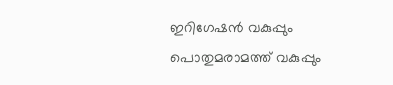ഇറിഗേഷൻ വകുപ്പും പൊതുമരാമത്ത് വകുപ്പും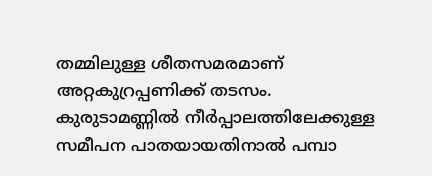തമ്മിലുള്ള ശീതസമരമാണ് അറ്റകുറ്രപ്പണിക്ക് തടസം. കുരുടാമണ്ണിൽ നീർപ്പാലത്തിലേക്കുള്ള സമീപന പാതയായതിനാൽ പമ്പാ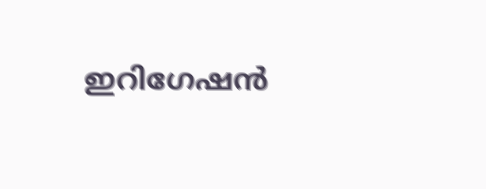ഇറിഗേഷൻ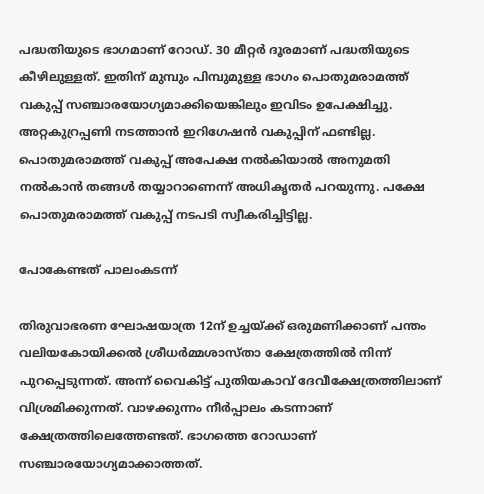പദ്ധതിയുടെ ഭാഗമാണ് റോഡ്. 30 മീറ്റർ ദൂരമാണ് പദ്ധതിയുടെ കീഴിലുള്ളത്. ഇതിന് മുമ്പും പിമ്പുമുള്ള ഭാഗം പൊതുമരാമത്ത് വകുപ്പ് സഞ്ചാരയോഗ്യമാക്കിയെങ്കിലും ഇവിടം ഉപേക്ഷിച്ചു. അറ്റകുറ്രപ്പണി നടത്താൻ ഇറിഗേഷൻ വകുപ്പിന് ഫണ്ടില്ല. പൊതുമരാമത്ത് വകുപ്പ് അപേക്ഷ നൽകിയാൽ അനുമതി നൽകാൻ തങ്ങൾ തയ്യാറാണെന്ന് അധികൃതർ പറയുന്നു. പക്ഷേ പൊതുമരാമത്ത് വകുപ്പ് നടപടി സ്വീകരിച്ചിട്ടില്ല.

പോകേണ്ടത് പാലംകടന്ന്

തിരുവാഭരണ ഘോഷയാത്ര 12ന് ഉച്ചയ്ക്ക് ഒരുമണിക്കാണ് പന്തം വലിയകോയിക്കൽ ശ്രീധർമ്മശാസ്താ ക്ഷേത്രത്തിൽ നിന്ന് പുറപ്പെടുന്നത്. അന്ന് വൈകിട്ട് പുതിയകാവ് ദേവീക്ഷേത്രത്തിലാണ് വിശ്രമിക്കുന്നത്. വാഴക്കുന്നം നീർപ്പാലം കടന്നാണ് ക്ഷേത്രത്തിലെത്തേണ്ടത്. ഭാഗത്തെ റോഡാണ് സഞ്ചാരയോഗ്യമാക്കാത്തത്.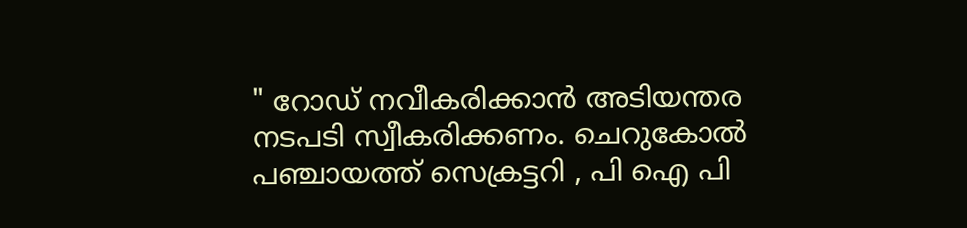" റോ‌ഡ് നവീകരിക്കാൻ അടിയന്തര നടപടി സ്വീകരിക്കണം. ചെറുകോൽ പഞ്ചായത്ത് സെക്രട്ടറി , പി ഐ പി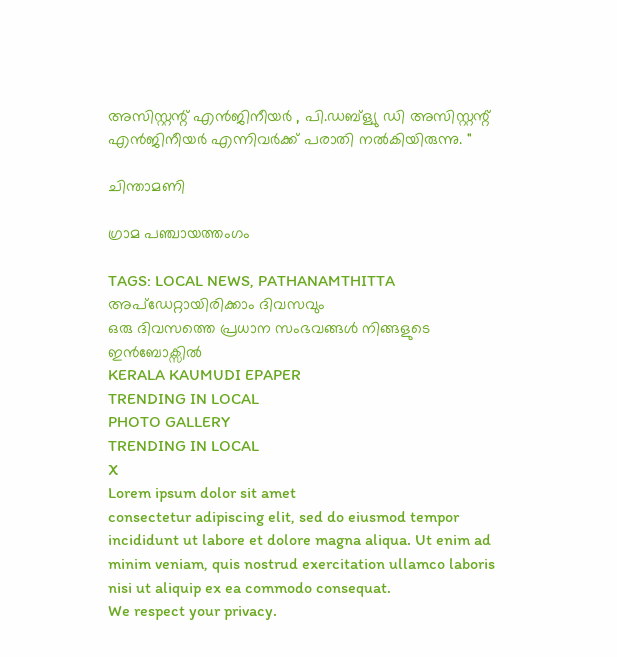അസിസ്റ്റന്റ് എൻജിനീയർ , പി.ഡബ്ള്യു ഡി അസിസ്റ്റന്റ് എൻജിനീയർ എന്നിവർക്ക് പരാതി നൽകിയിരുന്നു. "

ചിന്താമണി

ഗ്രാമ പഞ്ചായത്തംഗം

TAGS: LOCAL NEWS, PATHANAMTHITTA
അപ്ഡേറ്റായിരിക്കാം ദിവസവും
ഒരു ദിവസത്തെ പ്രധാന സംഭവങ്ങൾ നിങ്ങളുടെ ഇൻബോക്സിൽ
KERALA KAUMUDI EPAPER
TRENDING IN LOCAL
PHOTO GALLERY
TRENDING IN LOCAL
X
Lorem ipsum dolor sit amet
consectetur adipiscing elit, sed do eiusmod tempor incididunt ut labore et dolore magna aliqua. Ut enim ad minim veniam, quis nostrud exercitation ullamco laboris nisi ut aliquip ex ea commodo consequat.
We respect your privacy.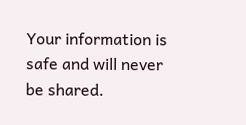Your information is safe and will never be shared.